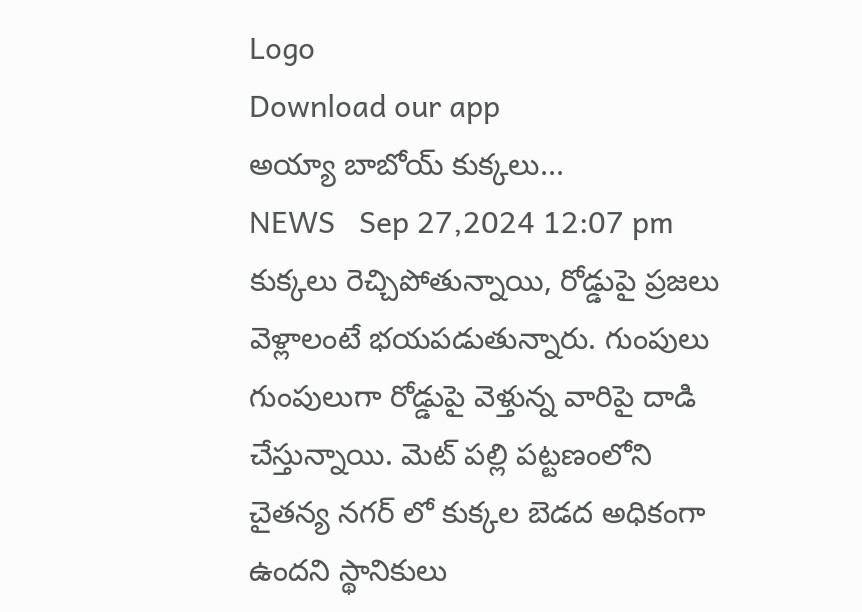Logo
Download our app
అయ్యా బాబోయ్ కుక్కలు...
NEWS   Sep 27,2024 12:07 pm
కుక్కలు రెచ్చిపోతున్నాయి, రోడ్డుపై ప్రజలు వెళ్లాలంటే భయపడుతున్నారు. గుంపులు గుంపులుగా రోడ్డుపై వెళ్తున్న వారిపై దాడి చేస్తున్నాయి. మెట్ పల్లి పట్టణంలోని చైతన్య నగర్ లో కుక్కల బెడద అధికంగా ఉందని స్థానికులు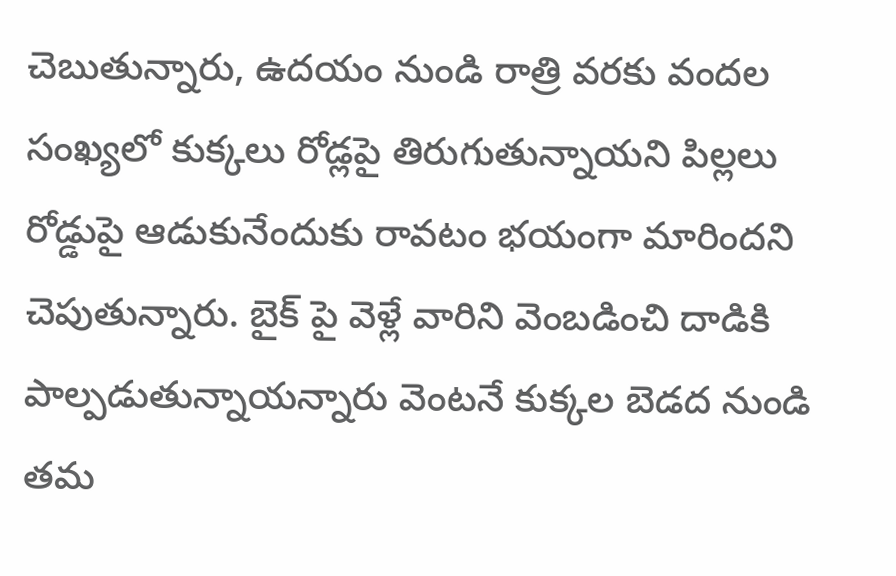చెబుతున్నారు, ఉదయం నుండి రాత్రి వరకు వందల సంఖ్యలో కుక్కలు రోడ్లపై తిరుగుతున్నాయని పిల్లలు రోడ్డుపై ఆడుకునేందుకు రావటం భయంగా మారిందని చెపుతున్నారు. బైక్ పై వెళ్లే వారిని వెంబడించి దాడికి పాల్పడుతున్నాయన్నారు వెంటనే కుక్కల బెడద నుండి తమ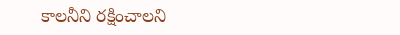కాలనీని రక్షించాలని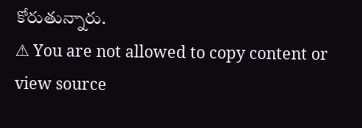కోరుతున్నారు.
⚠ You are not allowed to copy content or view source